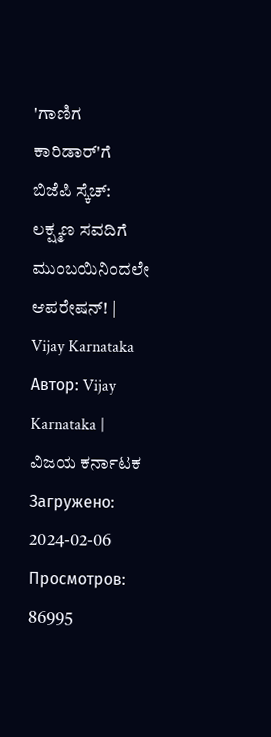'ಗಾಣಿಗ ಕಾರಿಡಾರ್'ಗೆ ಬಿಜೆಪಿ ಸ್ಕೆಚ್: ಲಕ್ಷ್ಮಣ ಸವದಿಗೆ ಮುಂಬಯಿನಿಂದಲೇ ಆಪರೇಷನ್! | Vijay Karnataka
Автор: Vijay Karnataka | ವಿಜಯ ಕರ್ನಾಟಕ
Загружено: 2024-02-06
Просмотров: 86995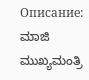Описание:
ಮಾಜಿ ಮುಖ್ಯಮಂತ್ರಿ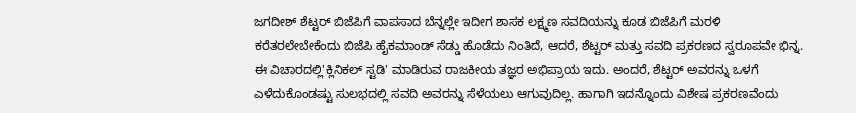ಜಗದೀಶ್ ಶೆಟ್ಟರ್ ಬಿಜೆಪಿಗೆ ವಾಪಸಾದ ಬೆನ್ನಲ್ಲೇ ಇದೀಗ ಶಾಸಕ ಲಕ್ಷ್ಮಣ ಸವದಿಯನ್ನು ಕೂಡ ಬಿಜೆಪಿಗೆ ಮರಳಿ ಕರೆತರಲೇಬೇಕೆಂದು ಬಿಜೆಪಿ ಹೈಕಮಾಂಡ್ ಸೆಡ್ಡು ಹೊಡೆದು ನಿಂತಿದೆ, ಆದರೆ, ಶೆಟ್ಟರ್ ಮತ್ತು ಸವದಿ ಪ್ರಕರಣದ ಸ್ವರೂಪವೇ ಭಿನ್ನ. ಈ ವಿಚಾರದಲ್ಲಿ'ಕ್ಲಿನಿಕಲ್ ಸ್ಟಡಿ' ಮಾಡಿರುವ ರಾಜಕೀಯ ತಜ್ಞರ ಅಭಿಪ್ರಾಯ ಇದು. ಅಂದರೆ, ಶೆಟ್ಟರ್ ಅವರನ್ನು ಒಳಗೆ ಎಳೆದುಕೊಂಡಷ್ಟು ಸುಲಭದಲ್ಲಿ ಸವದಿ ಅವರನ್ನು ಸೆಳೆಯಲು ಆಗುವುದಿಲ್ಲ. ಹಾಗಾಗಿ ಇದನ್ನೊಂದು ವಿಶೇಷ ಪ್ರಕರಣವೆಂದು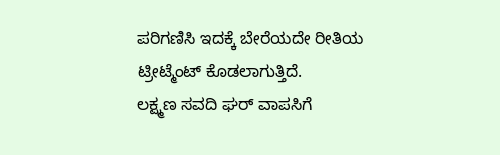ಪರಿಗಣಿಸಿ ಇದಕ್ಕೆ ಬೇರೆಯದೇ ರೀತಿಯ ಟ್ರೀಟ್ಮೆಂಟ್ ಕೊಡಲಾಗುತ್ತಿದೆ.
ಲಕ್ಷ್ಮಣ ಸವದಿ ಘರ್ ವಾಪಸಿಗೆ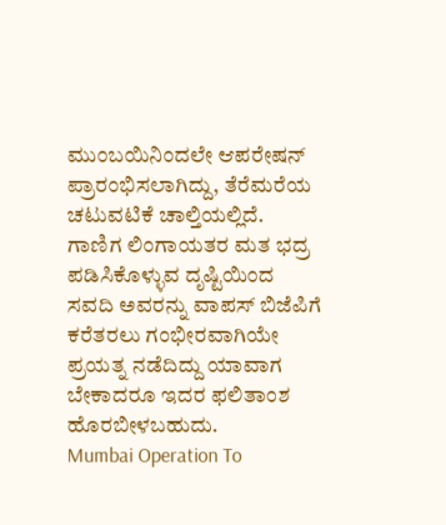ಮುಂಬಯಿನಿಂದಲೇ ಆಪರೇಷನ್ ಪ್ರಾರಂಭಿಸಲಾಗಿದ್ದು, ತೆರೆಮರೆಯ ಚಟುವಟಿಕೆ ಚಾಲ್ತಿಯಲ್ಲಿದೆ. ಗಾಣಿಗ ಲಿಂಗಾಯತರ ಮತ ಭದ್ರ ಪಡಿಸಿಕೊಳ್ಳುವ ದೃಷ್ಟಿಯಿಂದ ಸವದಿ ಅವರನ್ನು ವಾಪಸ್ ಬಿಜೆಪಿಗೆ ಕರೆತರಲು ಗಂಭೀರವಾಗಿಯೇ ಪ್ರಯತ್ನ ನಡೆದಿದ್ದು ಯಾವಾಗ ಬೇಕಾದರೂ ಇದರ ಫಲಿತಾಂಶ ಹೊರಬೀಳಬಹುದು.
Mumbai Operation To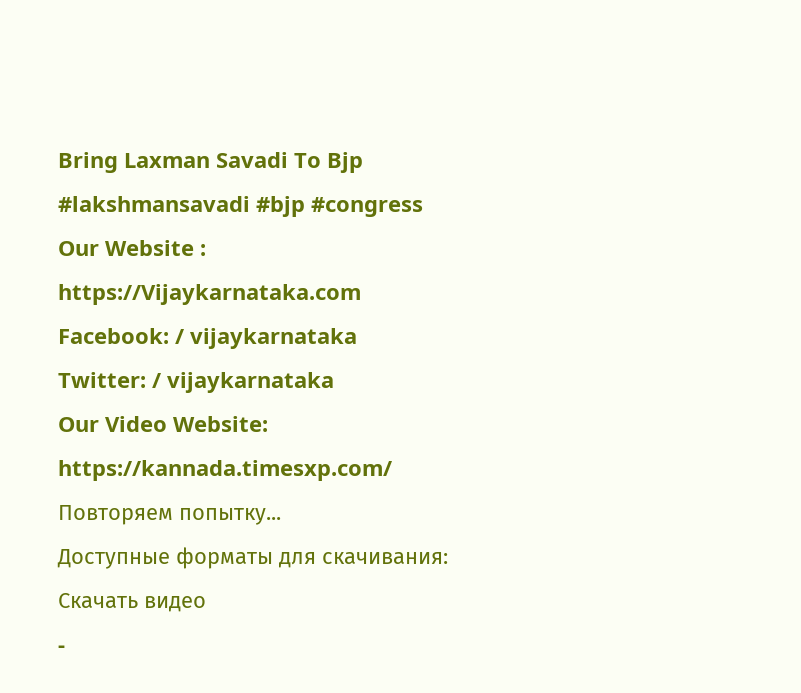Bring Laxman Savadi To Bjp
#lakshmansavadi #bjp #congress
Our Website : https://Vijaykarnataka.com
Facebook: / vijaykarnataka
Twitter: / vijaykarnataka
Our Video Website: https://kannada.timesxp.com/
Повторяем попытку...
Доступные форматы для скачивания:
Скачать видео
-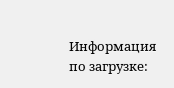Информация по загрузке: